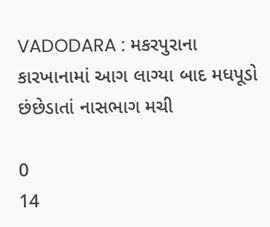VADODARA : મકરપુરાના કારખાનામાં આગ લાગ્યા બાદ મધપૂડો છંછેડાતાં નાસભાગ મચી

0
14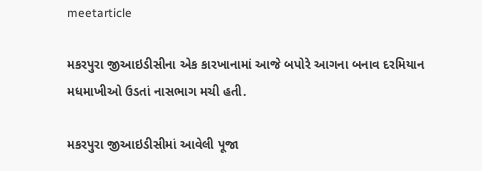meetarticle

મકરપુરા જીઆઇડીસીના એક કારખાનામાં આજે બપોરે આગના બનાવ દરમિયાન મધમાખીઓ ઉડતાં નાસભાગ મચી હતી.

મકરપુરા જીઆઇડીસીમાં આવેલી પૂજા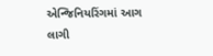એન્જિનિયરિંગમાં આગ લાગી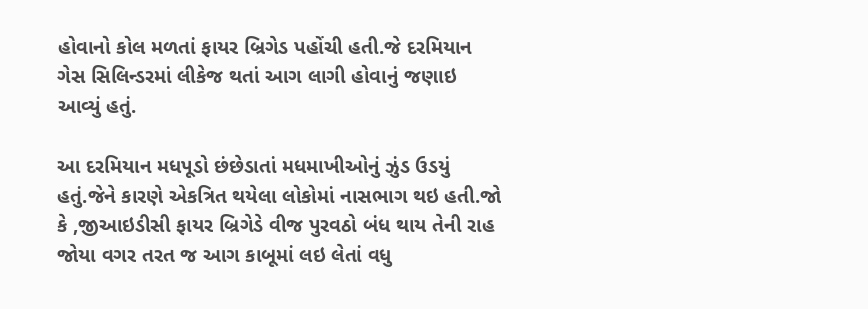હોવાનો કોલ મળતાં ફાયર બ્રિગેડ પહોંચી હતી.જે દરમિયાન ગેસ સિલિન્ડરમાં લીકેજ થતાં આગ લાગી હોવાનું જણાઇ આવ્યું હતું.

આ દરમિયાન મધપૂડો છંછેડાતાં મધમાખીઓનું ઝુંડ ઉડયું હતું.જેને કારણે એકત્રિત થયેલા લોકોમાં નાસભાગ થઇ હતી.જો કે ,જીઆઇડીસી ફાયર બ્રિગેડે વીજ પુરવઠો બંધ થાય તેની રાહ જોયા વગર તરત જ આગ કાબૂમાં લઇ લેતાં વધુ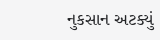નુકસાન અટક્યું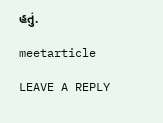હતું.

meetarticle

LEAVE A REPLY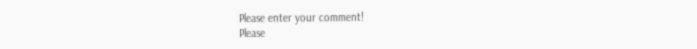Please enter your comment!
Please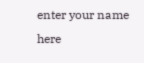enter your name here